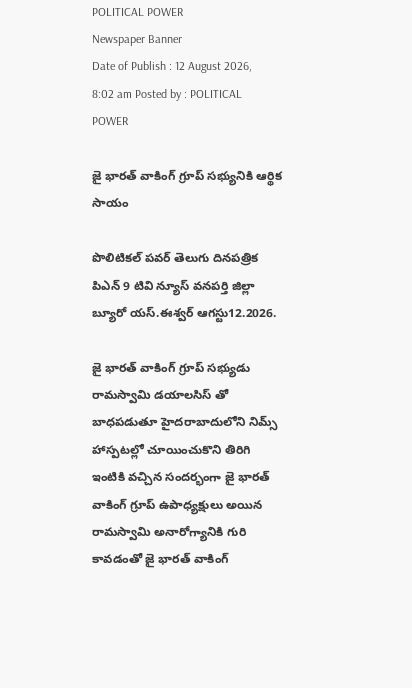POLITICAL POWER
Newspaper Banner
Date of Publish : 12 August 2026, 8:02 am Posted by : POLITICAL POWER

జై భారత్ వాకింగ్ గ్రూప్ సభ్యునికి ఆర్థిక సాయం

పొలిటికల్ పవర్ తెలుగు దినపత్రిక పిఎన్ 9 టివి న్యూస్ వనపర్తి జిల్లా బ్యూరో యస్.ఈశ్వర్ ఆగస్టు12.2026.

జై భారత్ వాకింగ్ గ్రూప్ సభ్యుడు  రామస్వామి డయాలసిస్ తో బాధపడుతూ హైదరాబాదులోని నిమ్స్ హాస్పటల్లో చూయించుకొని తిరిగి ఇంటికి వచ్చిన సందర్భంగా జై భారత్ వాకింగ్ గ్రూప్ ఉపాధ్యక్షులు అయిన రామస్వామి అనారోగ్యానికి గురి కావడంతో జై భారత్ వాకింగ్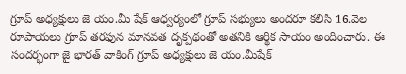గ్రూప్ అధ్యక్షులు జె యం.మీ షేక్ ఆధ్వర్యంలో గ్రూప్ సభ్యులు అందరూ కలిసి 16.వెల రూపాయలు గ్రూప్ తరఫున మానవత దృక్పథంతో అతనికి ఆర్థిక సాయం అందించారు. ఈ సందర్భంగా జై భారత్ వాకింగ్ గ్రూప్ అధ్యక్షులు జె యం.మీషేక్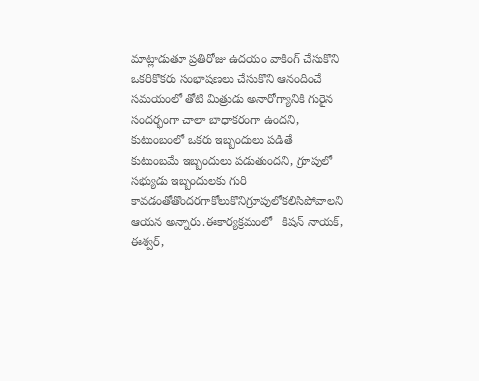మాట్లాడుతూ ప్రతిరోజు ఉదయం వాకింగ్ చేసుకొని ఒకరికొకరు సంభాషణలు చేసుకొని ఆనందించే సమయంలో తోటి మిత్రుడు అనారోగ్యానికి గురైన సందర్భంగా చాలా బాధాకరంగా ఉందని, కుటుంబంలో ఒకరు ఇబ్బందులు పడితే కుటుంబమే ఇబ్బందులు పడుతుందని, గ్రూపులో సభ్యుడు ఇబ్బందులకు గురి కావడంతోతొందరగాకోలుకొనిగ్రూపులోకలిసిపోవాలని ఆయన అన్నారు.ఈకార్యక్రమంలో   కిషన్ నాయక్, ఈశ్వర్,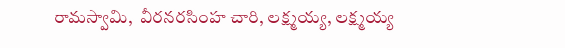రామస్వామి,  వీరనరసింహ చారి, లక్ష్మయ్య, లక్ష్మయ్య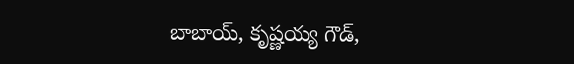బాబాయ్, కృష్ణయ్య గౌడ్,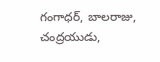గంగాధర్, బాలరాజు, చంద్రయుడు,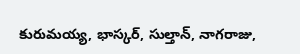కురుమయ్య, భాస్కర్, సుల్తాన్, నాగరాజు,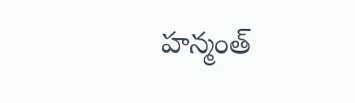హన్మంత్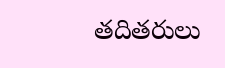తదితరులు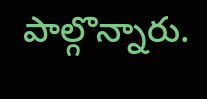పాల్గొన్నారు.